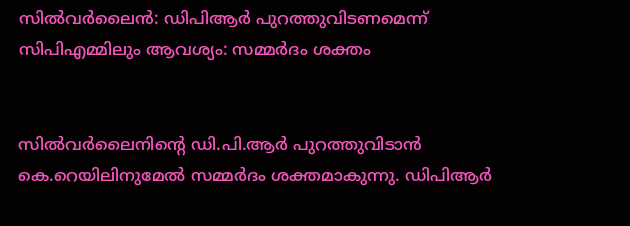സില്‍വര്‍ലൈൻ: ഡിപിആർ പുറത്തുവിടണമെന്ന് സിപിഎമ്മിലും ആവശ്യം: സമ്മര്‍ദം ശക്തം


സില്‍വര്‍ലൈനിന്‍റെ ഡി.പി.ആര്‍ പുറത്തുവിടാന്‍ കെ.റെയിലിനുമേല്‍ സമ്മര്‍ദം ശക്തമാകുന്നു. ഡിപിആര്‍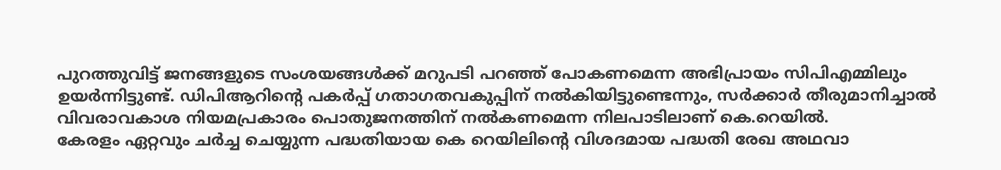പുറത്തുവിട്ട് ജനങ്ങളുടെ സംശയങ്ങള്‍ക്ക് മറുപടി പറഞ്ഞ് പോകണമെന്ന അഭിപ്രായം സിപിഎമ്മിലും ഉയര്‍ന്നിട്ടുണ്ട്. ഡിപിആറിന്‍റെ പകര്‍പ്പ് ഗതാഗതവകുപ്പിന് നല്‍കിയിട്ടുണ്ടെന്നും, സര്‍ക്കാര്‍ തീരുമാനിച്ചാല്‍ വിവരാവകാശ നിയമപ്രകാരം പൊതുജനത്തിന് നല്‍കണമെന്ന നിലപാടിലാണ് കെ.റെയില്‍.
കേരളം ഏറ്റവും ചര്‍ച്ച ചെയ്യുന്ന പദ്ധതിയായ കെ റെയിലിന്‍റെ വിശദമായ പദ്ധതി രേഖ അഥവാ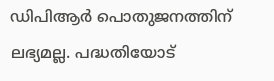ഡിപിആര്‍ പൊതുജനത്തിന് ലഭ്യമല്ല. പദ്ധതിയോട്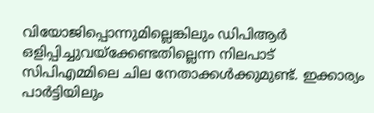വിയോജിപ്പൊന്നുമില്ലെങ്കിലും ഡിപിആര്‍ ഒളിപ്പിച്ചുവയ്ക്കേണ്ടതില്ലെന്ന നിലപാട് സിപിഎമ്മിലെ ചില നേതാക്കള്‍ക്കുമുണ്ട്. ഇക്കാര്യം പാര്‍ട്ടിയിലും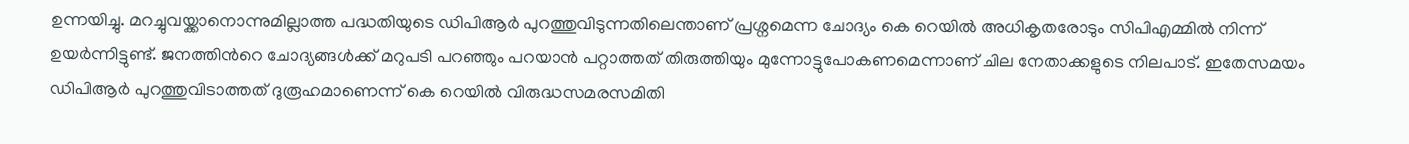ഉന്നയിച്ചു. മറച്ചുവയ്ക്കാനൊന്നുമില്ലാത്ത പദ്ധതിയുടെ ഡിപിആര്‍ പുറത്തുവിടുന്നതിലെന്താണ് പ്രശ്നമെന്ന ചോദ്യം കെ റെയില്‍ അധികൃതരോടും സിപിഎമ്മില്‍ നിന്ന് ഉയര്‍ന്നിട്ടുണ്ട്. ജനത്തിന്‍റെ ചോദ്യങ്ങള്‍ക്ക് മറുപടി പറഞ്ഞും പറയാന്‍ പറ്റാത്തത് തിരുത്തിയും മുന്നോട്ടുപോകണമെന്നാണ് ചില നേതാക്കളുടെ നിലപാട്. ഇതേസമയം ഡിപിആര്‍ പുറത്തുവിടാത്തത് ദുരൂഹമാണെന്ന് കെ റെയില്‍ വിരുദ്ധസമരസമിതി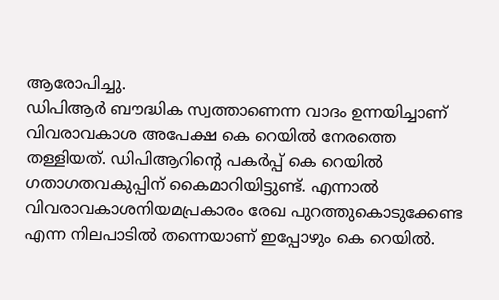ആരോപിച്ചു.
ഡിപിആര്‍ ബൗദ്ധിക സ്വത്താണെന്ന വാദം ഉന്നയിച്ചാണ് വിവരാവകാശ അപേക്ഷ കെ റെയില്‍ നേരത്തെ തള്ളിയത്. ഡിപിആറിന്‍റെ പകര്‍പ്പ് കെ റെയില്‍ ഗതാഗതവകുപ്പിന് കൈമാറിയിട്ടുണ്ട്. എന്നാല്‍ വിവരാവകാശനിയമപ്രകാരം രേഖ പുറത്തുകൊടുക്കേണ്ട എന്ന നിലപാടില്‍ തന്നെയാണ് ഇപ്പോഴും കെ റെയില്‍.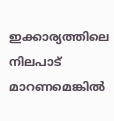ഇക്കാര്യത്തിലെ നിലപാട് മാറണമെങ്കില്‍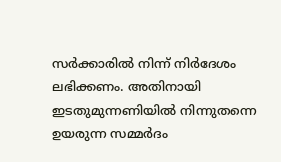സര്‍ക്കാരില്‍ നിന്ന് നിര്‍ദേശം ലഭിക്കണം. അതിനായി ഇടതുമുന്നണിയില്‍ നിന്നുതന്നെ ഉയരുന്ന സമ്മര്‍ദം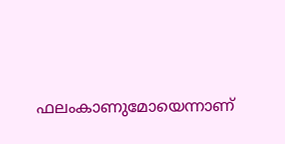ഫലംകാണുമോയെന്നാണ്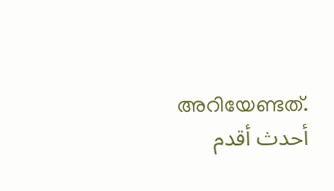അറിയേണ്ടത്.
أحدث أقدم